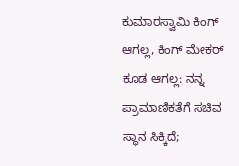ಕುಮಾರಸ್ವಾಮಿ ಕಿಂಗ್ ಆಗಲ್ಲ, ಕಿಂಗ್ ಮೇಕರ್ ಕೂಡ ಆಗಲ್ಲ: ನನ್ನ ಪ್ರಾಮಾಣಿಕತೆಗೆ ಸಚಿವ ಸ್ಥಾನ ಸಿಕ್ಕಿದೆ;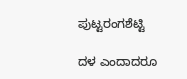ಪುಟ್ಟರಂಗಶೆಟ್ಟಿ

ದಳ ಎಂದಾದರೂ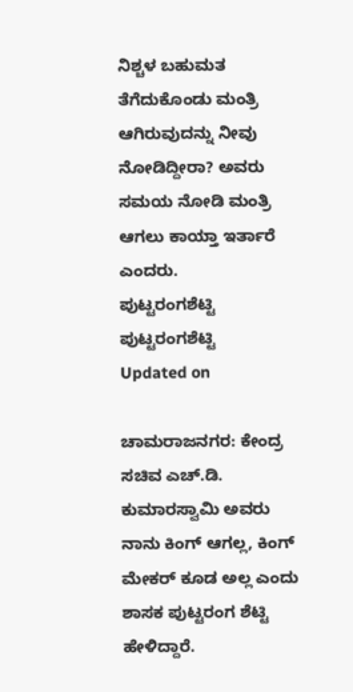ನಿಶ್ಚಳ ಬಹುಮತ ತೆಗೆದುಕೊಂಡು ಮಂತ್ರಿ ಆಗಿರುವುದನ್ನು ನೀವು ನೋಡಿದ್ದೀರಾ? ಅವರು ಸಮಯ ನೋಡಿ ಮಂತ್ರಿ ಆಗಲು ಕಾಯ್ತಾ ಇರ್ತಾರೆ ಎಂದರು.
ಪುಟ್ಟರಂಗಶೆಟ್ಟಿ
ಪುಟ್ಟರಂಗಶೆಟ್ಟಿ
Updated on

ಚಾಮರಾಜನಗರ: ಕೇಂದ್ರ ಸಚಿವ ಎಚ್.ಡಿ. ಕುಮಾರಸ್ವಾಮಿ ಅವರು ನಾನು ಕಿಂಗ್‌ ಆಗಲ್ಲ, ಕಿಂಗ್‌ ಮೇಕರ್‌ ಕೂಡ ಅಲ್ಲ ಎಂದು ಶಾಸಕ ಪುಟ್ಟರಂಗ ಶೆಟ್ಟಿ ಹೇಳಿದ್ದಾರೆ.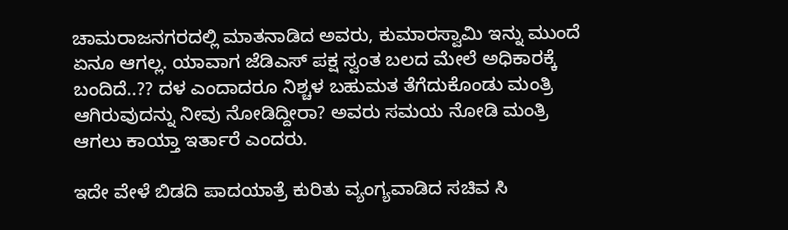ಚಾಮರಾಜನಗರದಲ್ಲಿ ಮಾತನಾಡಿದ ಅವರು, ಕುಮಾರಸ್ವಾಮಿ ಇನ್ನು ಮುಂದೆ ಏನೂ ಆಗಲ್ಲ. ಯಾವಾಗ ಜೆಡಿಎಸ್ ಪಕ್ಷ ಸ್ವಂತ ಬಲದ ಮೇಲೆ ಅಧಿಕಾರಕ್ಕೆ ಬಂದಿದೆ..?? ದಳ ಎಂದಾದರೂ ನಿಶ್ಚಳ ಬಹುಮತ ತೆಗೆದುಕೊಂಡು ಮಂತ್ರಿ ಆಗಿರುವುದನ್ನು ನೀವು ನೋಡಿದ್ದೀರಾ? ಅವರು ಸಮಯ ನೋಡಿ ಮಂತ್ರಿ ಆಗಲು ಕಾಯ್ತಾ ಇರ್ತಾರೆ ಎಂದರು.

ಇದೇ ವೇಳೆ ಬಿಡದಿ ಪಾದಯಾತ್ರೆ ಕುರಿತು ವ್ಯಂಗ್ಯವಾಡಿದ ಸಚಿವ ಸಿ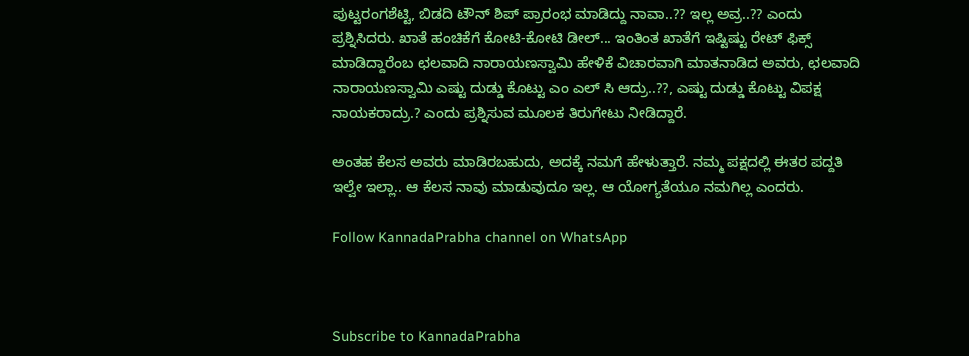ಪುಟ್ಟರಂಗಶೆಟ್ಟಿ, ಬಿಡದಿ ಟೌನ್ ಶಿಪ್ ಪ್ರಾರಂಭ ಮಾಡಿದ್ದು ನಾವಾ..?? ಇಲ್ಲ ಅವ್ರ..?? ಎಂದು ಪ್ರಶ್ನಿಸಿದರು. ಖಾತೆ ಹಂಚಿಕೆಗೆ ಕೋಟಿ-ಕೋಟಿ ಡೀಲ್... ಇಂತಿಂತ ಖಾತೆಗೆ ಇಷ್ಟಿಷ್ಟು ರೇಟ್ ಫಿಕ್ಸ್ ಮಾಡಿದ್ದಾರೆಂಬ ಛಲವಾದಿ ನಾರಾಯಣಸ್ವಾಮಿ ಹೇಳಿಕೆ ವಿಚಾರವಾಗಿ ಮಾತನಾಡಿದ ಅವರು, ಛಲವಾದಿ ನಾರಾಯಣಸ್ವಾಮಿ ಎಷ್ಟು ದುಡ್ಡು ಕೊಟ್ಟು ಎಂ ಎಲ್ ಸಿ ಆದ್ರು..??, ಎಷ್ಟು ದುಡ್ಡು ಕೊಟ್ಟು ವಿಪಕ್ಷ ನಾಯಕರಾದ್ರು.? ಎಂದು ಪ್ರಶ್ನಿಸುವ ಮೂಲಕ ತಿರುಗೇಟು ನೀಡಿದ್ದಾರೆ.

ಅಂತಹ ಕೆಲಸ ಅವರು ಮಾಡಿರಬಹುದು, ಅದಕ್ಕೆ ನಮಗೆ ಹೇಳುತ್ತಾರೆ. ನಮ್ಮ ಪಕ್ಷದಲ್ಲಿ ಈತರ ಪದ್ದತಿ ಇಲ್ವೇ ಇಲ್ಲಾ.. ಆ ಕೆಲಸ ನಾವು ಮಾಡುವುದೂ ಇಲ್ಲ. ಆ ಯೋಗ್ಯತೆಯೂ ನಮಗಿಲ್ಲ ಎಂದರು.

Follow KannadaPrabha channel on WhatsApp



Subscribe to KannadaPrabha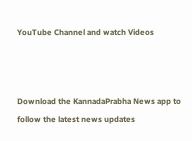YouTube Channel and watch Videos



Download the KannadaPrabha News app to follow the latest news updates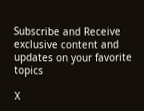Subscribe and Receive exclusive content and updates on your favorite topics

X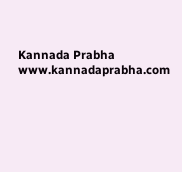Kannada Prabha
www.kannadaprabha.com